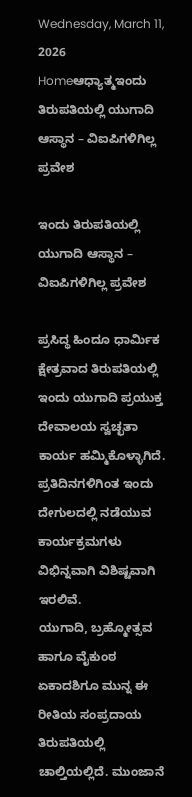Wednesday, March 11, 2026
Homeಆಧ್ಯಾತ್ಮಇಂದು ತಿರುಪತಿಯಲ್ಲಿ ಯುಗಾದಿ ಆಸ್ಥಾನ – ವಿಐಪಿಗಳಿಗಿಲ್ಲ ಪ್ರವೇಶ

ಇಂದು ತಿರುಪತಿಯಲ್ಲಿ ಯುಗಾದಿ ಆಸ್ಥಾನ – ವಿಐಪಿಗಳಿಗಿಲ್ಲ ಪ್ರವೇಶ

ಪ್ರಸಿದ್ಥ ಹಿಂದೂ ಧಾರ್ಮಿಕ ಕ್ಷೇತ್ರವಾದ ತಿರುಪತಿಯಲ್ಲಿ ಇಂದು ಯುಗಾದಿ ಪ್ರಯುಕ್ತ ದೇವಾಲಯ ಸ್ವಚ್ಛತಾ ಕಾರ್ಯ ಹಮ್ಮಿಕೊಳ್ಳಾಗಿದೆ. ಪ್ರತಿದಿನಗಳಿಗಿಂತ ಇಂದು ದೇಗುಲದಲ್ಲಿ ನಡೆಯುವ ಕಾರ್ಯಕ್ರಮಗಳು ವಿಭಿನ್ನವಾಗಿ ವಿಶಿಷ್ಟವಾಗಿ ಇರಲಿವೆ.
ಯುಗಾದಿ, ಬ್ರಹ್ಮೋತ್ಸವ ಹಾಗೂ ವೈಕುಂಠ ಏಕಾದಶಿಗೂ ಮುನ್ನ ಈ ರೀತಿಯ ಸಂಪ್ರದಾಯ ತಿರುಪತಿಯಲ್ಲಿ ಚಾಲ್ತಿಯಲ್ಲಿದೆ. ಮುಂಜಾನೆ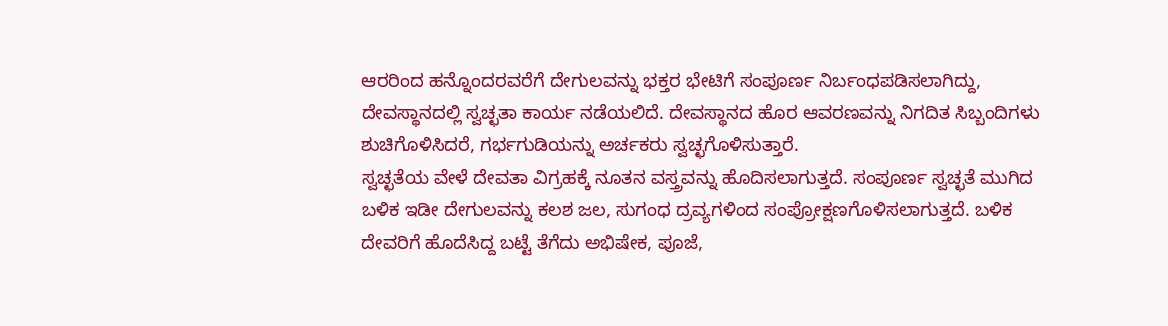ಆರರಿಂದ ಹನ್ನೊಂದರವರೆಗೆ ದೇಗುಲವನ್ನು ಭಕ್ತರ ಭೇಟಿಗೆ ಸಂಪೂರ್ಣ ನಿರ್ಬಂಧಪಡಿಸಲಾಗಿದ್ದು, ದೇವಸ್ಥಾನದಲ್ಲಿ ಸ್ವಚ್ಛತಾ ಕಾರ್ಯ ನಡೆಯಲಿದೆ. ದೇವಸ್ಥಾನದ ಹೊರ ಆವರಣವನ್ನು ನಿಗದಿತ ಸಿಬ್ಬಂದಿಗಳು ಶುಚಿಗೊಳಿಸಿದರೆ, ಗರ್ಭಗುಡಿಯನ್ನು ಅರ್ಚಕರು ಸ್ವಚ್ಛಗೊಳಿಸುತ್ತಾರೆ.
ಸ್ವಚ್ಛತೆಯ ವೇಳೆ ದೇವತಾ ವಿಗ್ರಹಕ್ಕೆ ನೂತನ ವಸ್ತ್ರವನ್ನು ಹೊದಿಸಲಾಗುತ್ತದೆ. ಸಂಪೂರ್ಣ ಸ್ವಚ್ಛತೆ ಮುಗಿದ ಬಳಿಕ ಇಡೀ ದೇಗುಲವನ್ನು ಕಲಶ ಜಲ, ಸುಗಂಧ ದ್ರವ್ಯಗಳಿಂದ ಸಂಪ್ರೋಕ್ಷಣಗೊಳಿಸಲಾಗುತ್ತದೆ. ಬಳಿಕ ದೇವರಿಗೆ ಹೊದೆಸಿದ್ದ ಬಟ್ಟೆ ತೆಗೆದು ಅಭಿಷೇಕ, ಪೂಜೆ,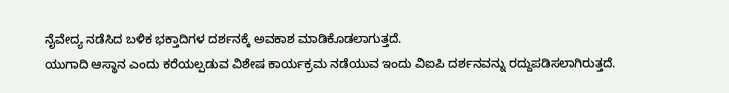ನೈವೇದ್ಯ ನಡೆಸಿದ ಬಳಿಕ ಭಕ್ತಾದಿಗಳ ದರ್ಶನಕ್ಕೆ ಅವಕಾಶ ಮಾಡಿಕೊಡಲಾಗುತ್ತದೆ.
ಯುಗಾದಿ ಆಸ್ಥಾನ ಎಂದು ಕರೆಯಲ್ಪಡುವ ವಿಶೇಷ ಕಾರ್ಯಕ್ರಮ ನಡೆಯುವ ಇಂದು ವಿಐಪಿ ದರ್ಶನವನ್ನು ರದ್ದುಪಡಿಸಲಾಗಿರುತ್ತದೆ.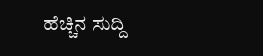ಹೆಚ್ಚಿನ ಸುದ್ದಿ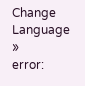Change Language »
error: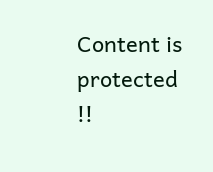Content is protected !!